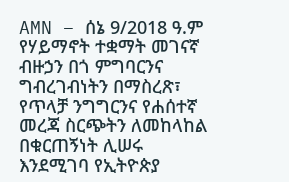AMN – ሰኔ 9/2018 ዓ.ም
የሃይማኖት ተቋማት መገናኛ ብዙኃን በጎ ምግባርንና ግብረገብነትን በማስረጽ፣ የጥላቻ ንግግርንና የሐሰተኛ መረጃ ስርጭትን ለመከላከል በቁርጠኝነት ሊሠሩ እንደሚገባ የኢትዮጵያ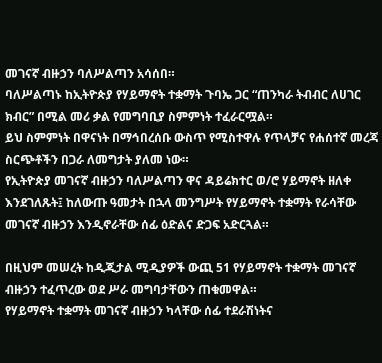መገናኛ ብዙኃን ባለሥልጣን አሳሰበ።
ባለሥልጣኑ ከኢትዮጵያ የሃይማኖት ተቋማት ጉባኤ ጋር “ጠንካራ ትብብር ለሀገር ክብር” በሚል መሪ ቃል የመግባቢያ ስምምነት ተፈራርሟል።
ይህ ስምምነት በዋናነት በማኅበረሰቡ ውስጥ የሚስተዋሉ የጥላቻና የሐሰተኛ መረጃ ስርጭቶችን በጋራ ለመግታት ያለመ ነው።
የኢትዮጵያ መገናኛ ብዙኃን ባለሥልጣን ዋና ዳይሬክተር ወ/ሮ ሃይማኖት ዘለቀ እንደገለጹት፤ ከለውጡ ዓመታት በኋላ መንግሥት የሃይማኖት ተቋማት የራሳቸው መገናኛ ብዙኃን እንዲኖራቸው ሰፊ ዕድልና ድጋፍ አድርጓል።

በዚህም መሠረት ከዲጂታል ሚዲያዎች ውጪ 51 የሃይማኖት ተቋማት መገናኛ ብዙኃን ተፈጥረው ወደ ሥራ መግባታቸውን ጠቁመዋል።
የሃይማኖት ተቋማት መገናኛ ብዙኃን ካላቸው ሰፊ ተደራሽነትና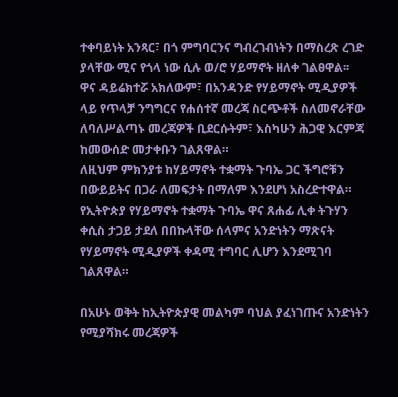ተቀባይነት አንጻር፣ በጎ ምግባርንና ግብረገብነትን በማስረጽ ረገድ ያላቸው ሚና የጎላ ነው ሲሉ ወ/ሮ ሃይማኖት ዘለቀ ገልፀዋል፡፡
ዋና ዳይሬክተሯ አክለውም፣ በአንዳንድ የሃይማኖት ሚዲያዎች ላይ የጥላቻ ንግግርና የሐሰተኛ መረጃ ስርጭቶች ስለመኖራቸው ለባለሥልጣኑ መረጃዎች ቢደርሱትም፣ እስካሁን ሕጋዊ እርምጃ ከመውሰድ መታቀቡን ገልጸዋል።
ለዚህም ምክንያቱ ከሃይማኖት ተቋማት ጉባኤ ጋር ችግሮቹን በውይይትና በጋራ ለመፍታት በማለም እንደሆነ አስረድተዋል።
የኢትዮጵያ የሃይማኖት ተቋማት ጉባኤ ዋና ጸሐፊ ሊቀ ትጉሃን ቀሲስ ታጋይ ታደለ በበኩላቸው ሰላምና አንድነትን ማጽናት የሃይማኖት ሚዲያዎች ቀዳሚ ተግባር ሊሆን እንደሚገባ ገልጸዋል።

በአሁኑ ወቅት ከኢትዮጵያዊ መልካም ባህል ያፈነገጡና አንድነትን የሚያሻክሩ መረጃዎች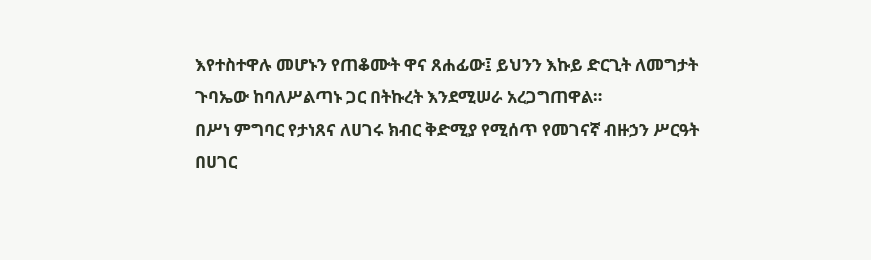እየተስተዋሉ መሆኑን የጠቆሙት ዋና ጸሐፊው፤ ይህንን እኩይ ድርጊት ለመግታት ጉባኤው ከባለሥልጣኑ ጋር በትኩረት እንደሚሠራ አረጋግጠዋል።
በሥነ ምግባር የታነጸና ለሀገሩ ክብር ቅድሚያ የሚሰጥ የመገናኛ ብዙኃን ሥርዓት በሀገር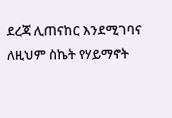ደረጃ ሊጠናከር እንደሚገባና ለዚህም ስኬት የሃይማኖት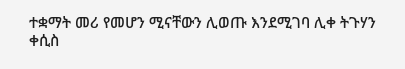ተቋማት መሪ የመሆን ሚናቸውን ሊወጡ እንደሚገባ ሊቀ ትጉሃን ቀሲስ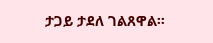ታጋይ ታደለ ገልጸዋል።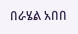በራሄል አበበ